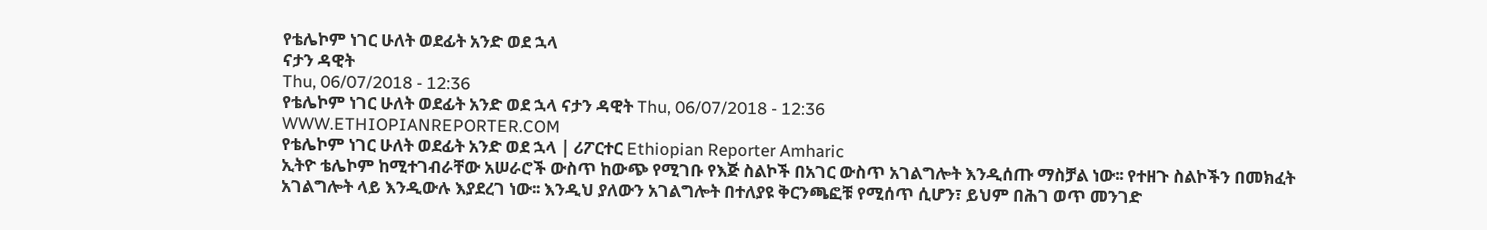የቴሌኮም ነገር ሁለት ወደፊት አንድ ወደ ኋላ
ናታን ዳዊት
Thu, 06/07/2018 - 12:36
የቴሌኮም ነገር ሁለት ወደፊት አንድ ወደ ኋላ ናታን ዳዊት Thu, 06/07/2018 - 12:36
WWW.ETHIOPIANREPORTER.COM
የቴሌኮም ነገር ሁለት ወደፊት አንድ ወደ ኋላ | ሪፖርተር Ethiopian Reporter Amharic
ኢትዮ ቴሌኮም ከሚተገብራቸው አሠራሮች ውስጥ ከውጭ የሚገቡ የእጅ ስልኮች በአገር ውስጥ አገልግሎት እንዲሰጡ ማስቻል ነው፡፡ የተዘጉ ስልኮችን በመክፈት አገልግሎት ላይ እንዲውሉ እያደረገ ነው፡፡ እንዲህ ያለውን አገልግሎት በተለያዩ ቅርንጫፎቹ የሚሰጥ ሲሆን፣ ይህም በሕገ ወጥ መንገድ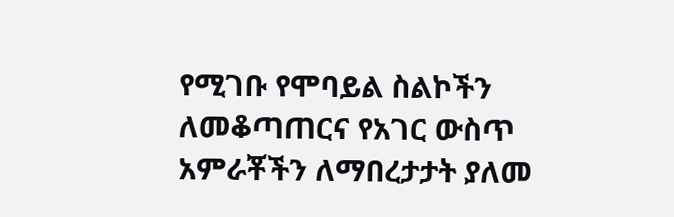የሚገቡ የሞባይል ስልኮችን ለመቆጣጠርና የአገር ውስጥ አምራቾችን ለማበረታታት ያለመ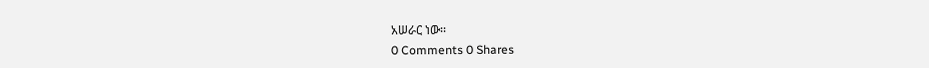አሠራር ነው፡፡
0 Comments 0 Shares